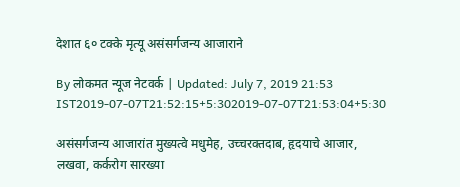देशात ६० टक्के मृत्यू असंसर्गजन्य आजाराने

By लोकमत न्यूज नेटवर्क | Updated: July 7, 2019 21:53 IST2019-07-07T21:52:15+5:302019-07-07T21:53:04+5:30

असंसर्गजन्य आजारांत मुख्यत्वे मधुमेह, उच्चरक्तदाब, हृदयाचे आजार, लखवा, कर्करोग सारख्या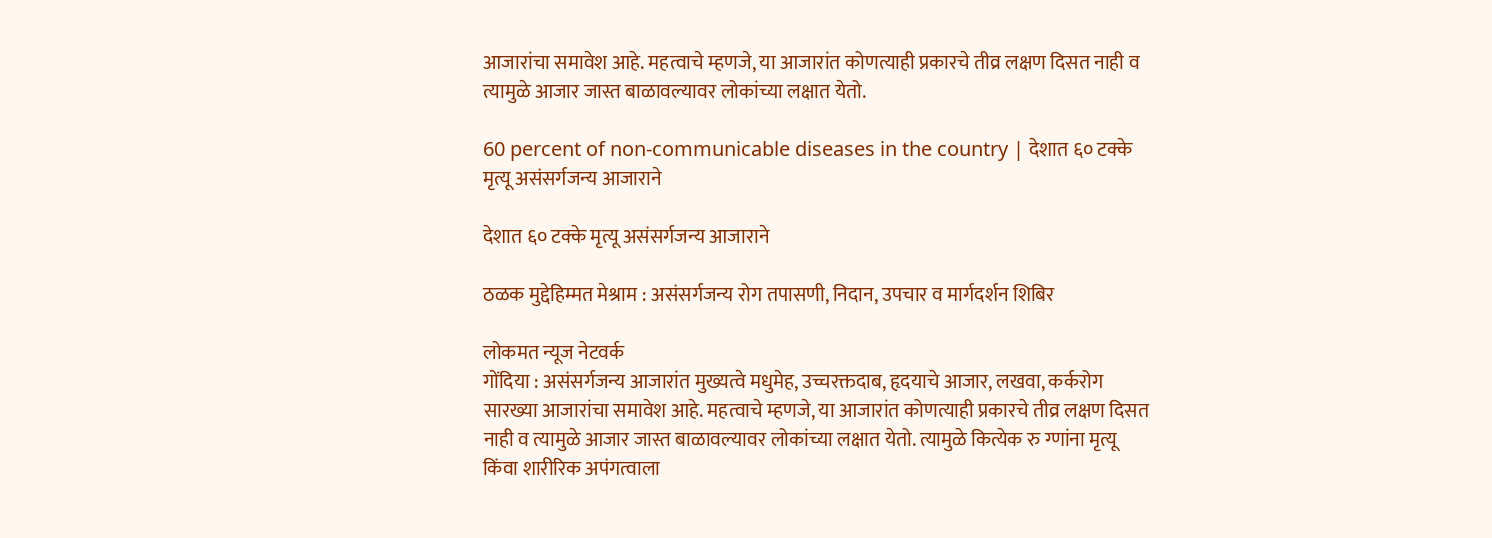आजारांचा समावेश आहे. महत्वाचे म्हणजे, या आजारांत कोणत्याही प्रकारचे तीव्र लक्षण दिसत नाही व त्यामुळे आजार जास्त बाळावल्यावर लोकांच्या लक्षात येतो.

60 percent of non-communicable diseases in the country | देशात ६० टक्के मृत्यू असंसर्गजन्य आजाराने

देशात ६० टक्के मृत्यू असंसर्गजन्य आजाराने

ठळक मुद्देहिम्मत मेश्राम : असंसर्गजन्य रोग तपासणी, निदान, उपचार व मार्गदर्शन शिबिर

लोकमत न्यूज नेटवर्क
गोंदिया : असंसर्गजन्य आजारांत मुख्यत्वे मधुमेह, उच्चरक्तदाब, हृदयाचे आजार, लखवा, कर्करोग सारख्या आजारांचा समावेश आहे. महत्वाचे म्हणजे, या आजारांत कोणत्याही प्रकारचे तीव्र लक्षण दिसत नाही व त्यामुळे आजार जास्त बाळावल्यावर लोकांच्या लक्षात येतो. त्यामुळे कित्येक रु ग्णांना मृत्यू किंवा शारीरिक अपंगत्वाला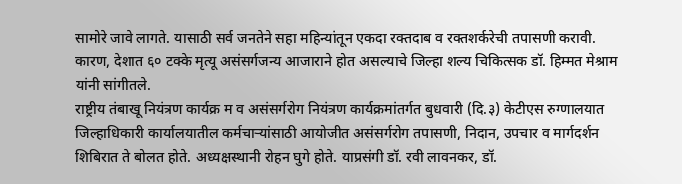सामोरे जावे लागते. यासाठी सर्व जनतेने सहा महिन्यांतून एकदा रक्तदाब व रक्तशर्करेची तपासणी करावी. कारण, देशात ६० टक्के मृत्यू असंसर्गजन्य आजाराने होत असल्याचे जिल्हा शल्य चिकित्सक डॉ. हिम्मत मेश्राम यांनी सांगीतले.
राष्ट्रीय तंबाखू नियंत्रण कार्यक्र म व असंसर्गरोग नियंत्रण कार्यक्रमांतर्गत बुधवारी (दि.३) केटीएस रुग्णालयात जिल्हाधिकारी कार्यालयातील कर्मचाऱ्यांसाठी आयोजीत असंसर्गरोग तपासणी, निदान, उपचार व मार्गदर्शन शिबिरात ते बोलत होते. अध्यक्षस्थानी रोहन घुगे होते. याप्रसंगी डॉ. रवी लावनकर, डॉ.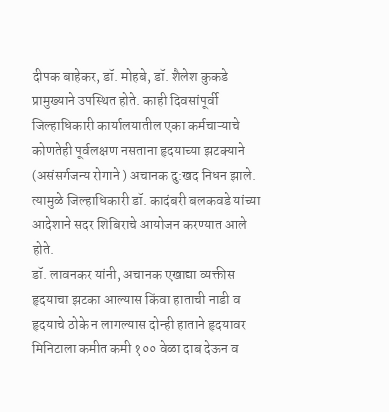दीपक बाहेकर, डॉ. मोहबे, डॉ. शैलेश कुकडे प्रामुख्याने उपस्थित होते. काही दिवसांपूर्वी जिल्हाधिकारी कार्यालयातील एका कर्मचाऱ्याचे कोणतेही पूर्वलक्षण नसताना हृदयाच्या झटक्याने (असंसर्गजन्य रोगाने ) अचानक दु:खद निधन झाले. त्यामुळे जिल्हाधिकारी डॉ. कादंबरी बलकवडे यांच्या आदेशाने सदर शिबिराचे आयोजन करण्यात आले होते.
डॉ. लावनकर यांनी, अचानक एखाद्या व्यक्तीस हृदयाचा झटका आल्यास किंवा हाताची नाडी व हृदयाचे ठोके न लागल्यास दोन्ही हाताने हृदयावर मिनिटाला कमीत कमी १०० वेळा दाब देऊन व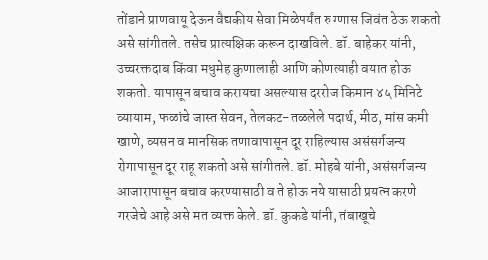तोंडाने प्राणवायू देऊन वैद्यकीय सेवा मिळेपर्यंत रु ग्णास जिवंत ठेऊ शकतो असे सांगीतले. तसेच प्रात्यक्षिक करून दाखविले. डॉ. बाहेकर यांनी, उच्चरक्तदाब किंवा मधुमेह कुणालाही आणि कोणत्याही वयात होऊ शकतो. यापासून बचाव करायचा असल्यास दररोज किमान ४५ मिनिटे व्यायाम, फळांचे जास्त सेवन, तेलकट-तळलेले पदार्थ, मीठ, मांस कमी खाणे, व्यसन व मानसिक तणावापासून दूर राहिल्यास असंसर्गजन्य रोगापासून दूर राहू शकतो असे सांगीतले. डॉ. मोहबे यांनी, असंसर्गजन्य आजारापासून बचाव करण्यासाठी व ते होऊ नये यासाठी प्रयत्न करणे गरजेचे आहे असे मत व्यक्त केले. डॉ. कुकडे यांनी, तंबाखूचे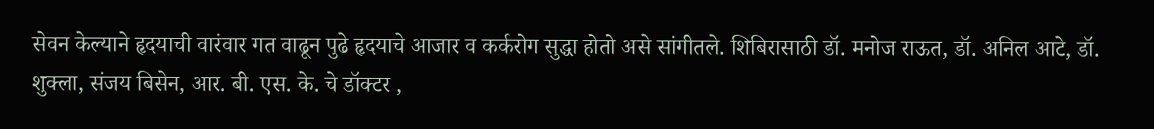सेवन केल्याने हृदयाची वारंवार गत वाढून पुढे हृदयाचे आजार व कर्करोग सुद्धा होतो असे सांगीतले. शिबिरासाठी डॉ. मनोज राऊत, डॉ. अनिल आटे, डॉ. शुक्ला, संजय बिसेन, आर. बी. एस. के. चे डॉक्टर ,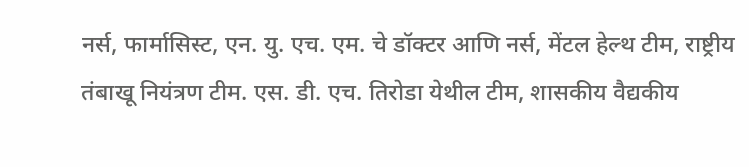नर्स, फार्मासिस्ट, एन. यु. एच. एम. चे डॉक्टर आणि नर्स, मेंटल हेल्थ टीम, राष्ट्रीय तंबाखू नियंत्रण टीम. एस. डी. एच. तिरोडा येथील टीम, शासकीय वैद्यकीय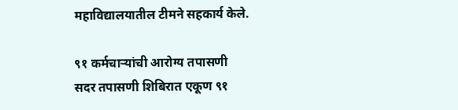महाविद्यालयातील टीमने सहकार्य केले.

९१ कर्मचाऱ्यांची आरोग्य तपासणी
सदर तपासणी शिबिरात एकूण ९१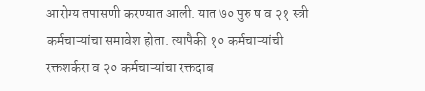आरोग्य तपासणी करण्यात आली. यात ७० पुरु ष व २१ स्त्री कर्मचाऱ्यांचा समावेश होता. त्यापैकी १० कर्मचाऱ्यांची रक्तशर्करा व २० कर्मचाऱ्यांचा रक्तदाब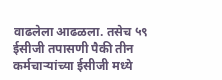वाढलेला आढळला. तसेच ५९ ईसीजी तपासणी पैकी तीन कर्मचाऱ्यांच्या ईसीजी मध्ये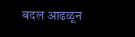बदल आढळून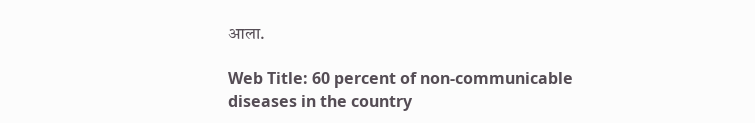आला.

Web Title: 60 percent of non-communicable diseases in the country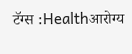टॅग्स :Healthआरोग्य